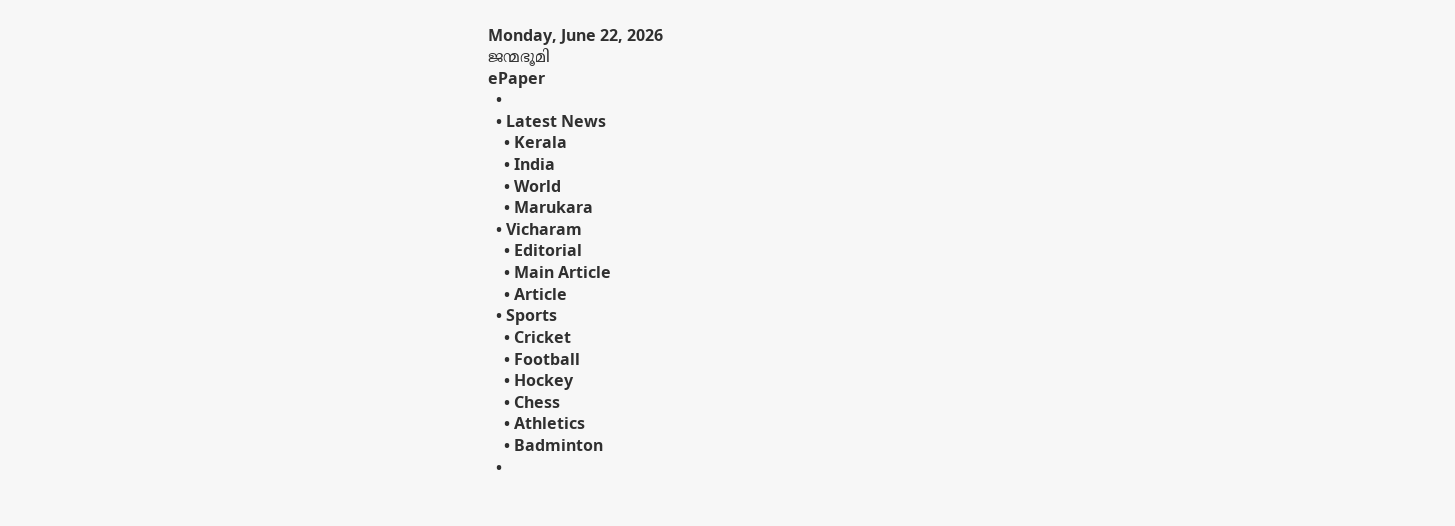Monday, June 22, 2026
ജന്മഭൂമി
ePaper
  •
  • Latest News
    • Kerala
    • India
    • World
    • Marukara
  • Vicharam
    • Editorial
    • Main Article
    • Article
  • Sports
    • Cricket
    • Football
    • Hockey
    • Chess
    • Athletics
    • Badminton
  •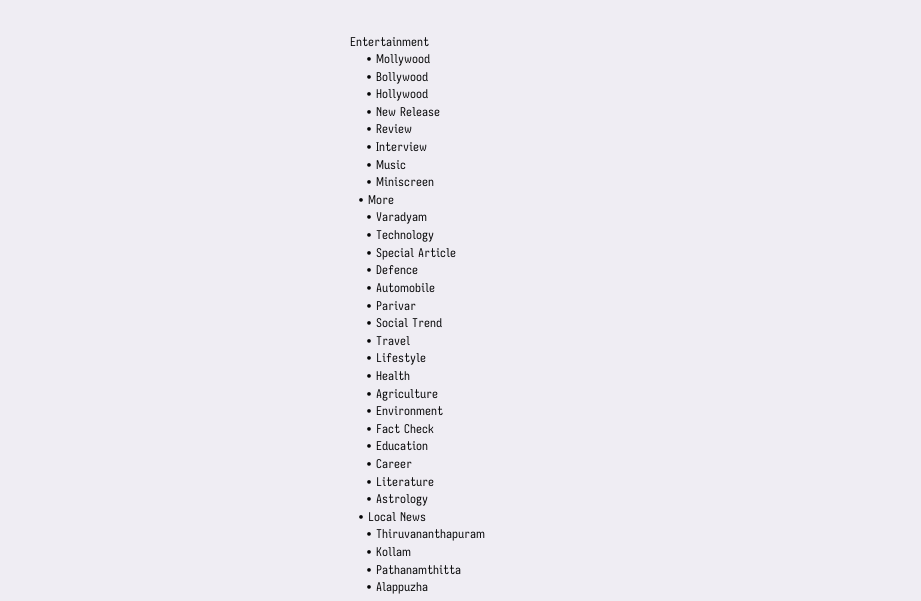Entertainment
    • Mollywood
    • Bollywood
    • Hollywood
    • New Release
    • Review
    • Interview
    • Music
    • Miniscreen
  • More
    • Varadyam
    • Technology
    • Special Article
    • Defence
    • Automobile
    • Parivar
    • Social Trend
    • Travel
    • Lifestyle
    • Health
    • Agriculture
    • Environment
    • Fact Check
    • Education
    • Career
    • Literature
    • Astrology
  • Local News
    • Thiruvananthapuram
    • Kollam
    • Pathanamthitta
    • Alappuzha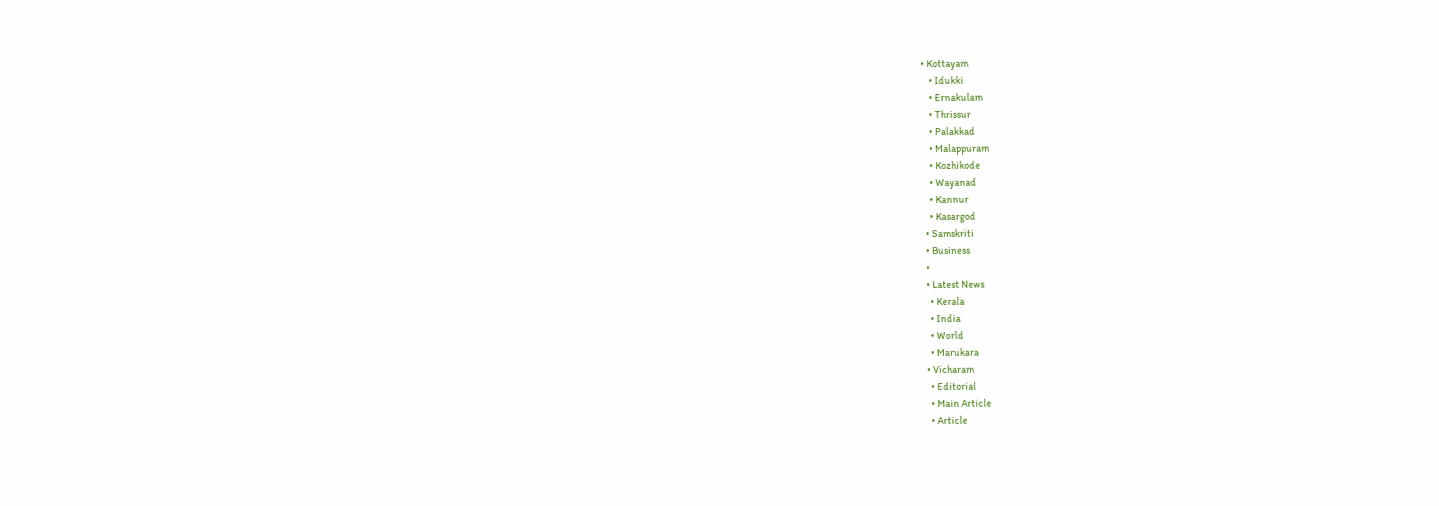• Kottayam
    • Idukki
    • Ernakulam
    • Thrissur
    • Palakkad
    • Malappuram
    • Kozhikode
    • Wayanad
    • Kannur
    • Kasargod
  • Samskriti
  • Business
  •
  • Latest News
    • Kerala
    • India
    • World
    • Marukara
  • Vicharam
    • Editorial
    • Main Article
    • Article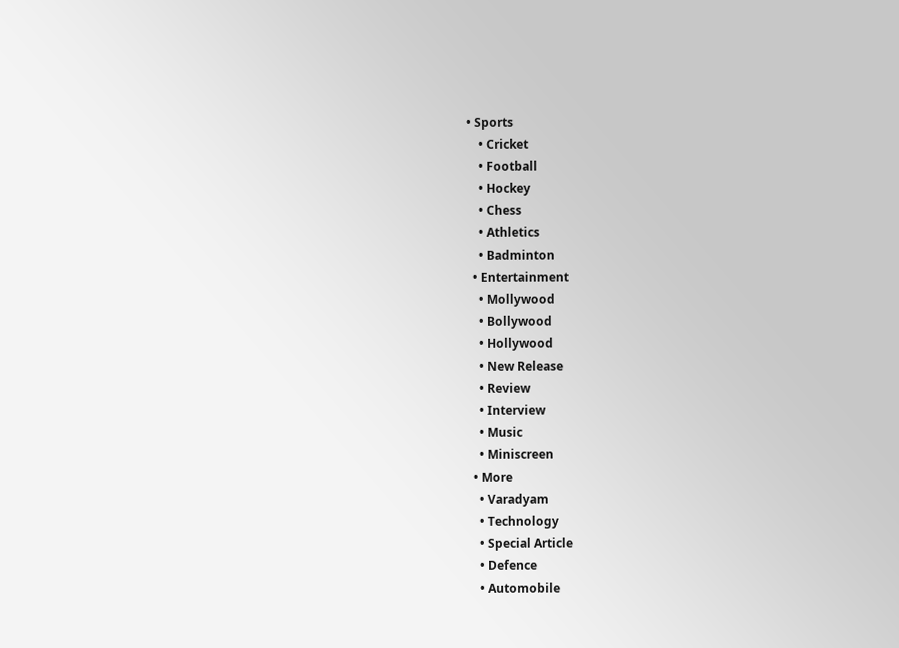• Sports
    • Cricket
    • Football
    • Hockey
    • Chess
    • Athletics
    • Badminton
  • Entertainment
    • Mollywood
    • Bollywood
    • Hollywood
    • New Release
    • Review
    • Interview
    • Music
    • Miniscreen
  • More
    • Varadyam
    • Technology
    • Special Article
    • Defence
    • Automobile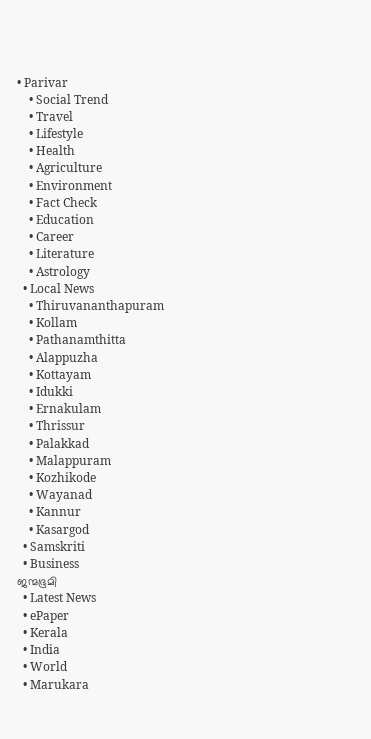• Parivar
    • Social Trend
    • Travel
    • Lifestyle
    • Health
    • Agriculture
    • Environment
    • Fact Check
    • Education
    • Career
    • Literature
    • Astrology
  • Local News
    • Thiruvananthapuram
    • Kollam
    • Pathanamthitta
    • Alappuzha
    • Kottayam
    • Idukki
    • Ernakulam
    • Thrissur
    • Palakkad
    • Malappuram
    • Kozhikode
    • Wayanad
    • Kannur
    • Kasargod
  • Samskriti
  • Business
ജന്മഭൂമി
  • Latest News
  • ePaper
  • Kerala
  • India
  • World
  • Marukara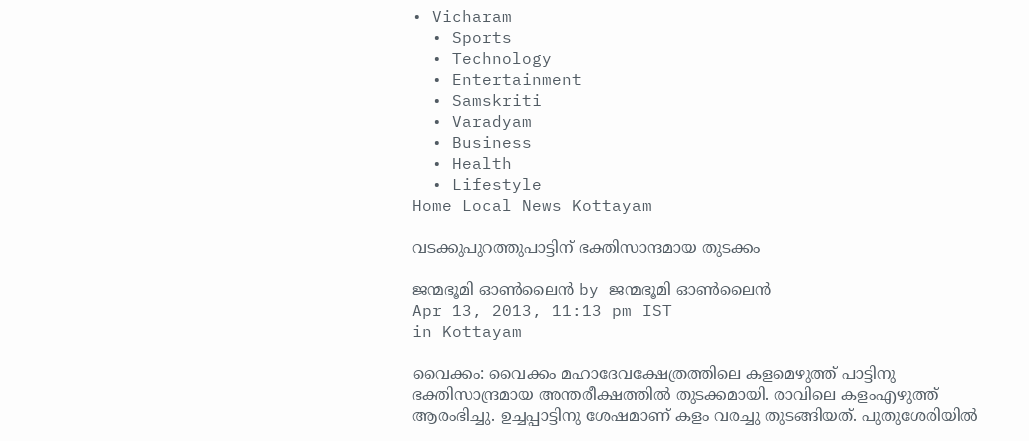• Vicharam
  • Sports
  • Technology
  • Entertainment
  • Samskriti
  • Varadyam
  • Business
  • Health
  • Lifestyle
Home Local News Kottayam

വടക്കുപുറത്തുപാട്ടിന് ഭക്തിസാന്ദമായ തുടക്കം

ജന്മഭൂമി ഓണ്‍ലൈന്‍ by ജന്മഭൂമി ഓണ്‍ലൈന്‍
Apr 13, 2013, 11:13 pm IST
in Kottayam

വൈക്കം: വൈക്കം മഹാദേവക്ഷേത്രത്തിലെ കളമെഴുത്ത് പാട്ടിനു ഭക്തിസാന്ദ്രമായ അന്തരീക്ഷത്തില്‍ തുടക്കമായി. രാവിലെ കളംഎഴുത്ത് ആരംഭിച്ചു. ഉച്ചപ്പാട്ടിനു ശേഷമാണ് കളം വരച്ചു തുടങ്ങിയത്. പുതുശേരിയില്‍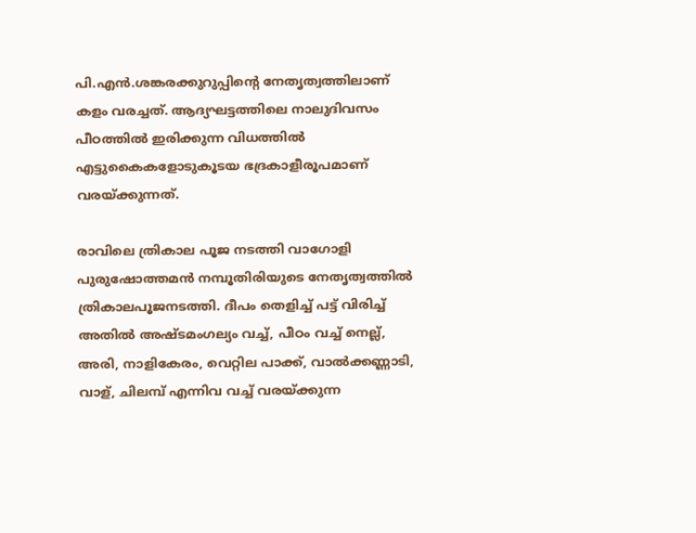പി.എന്‍.ശങ്കരക്കുറുപ്പിന്റെ നേതൃത്വത്തിലാണ് കളം വരച്ചത്. ആദ്യഘട്ടത്തിലെ നാലുദിവസം പീഠത്തില്‍ ഇരിക്കുന്ന വിധത്തില്‍ എട്ടുകൈകളോടുകൂടയ ഭദ്രകാളീരൂപമാണ് വരയ്‌ക്കുന്നത്.

രാവിലെ ത്രികാല പൂജ നടത്തി വാഗോളി പുരുഷോത്തമന്‍ നമ്പൂതിരിയുടെ നേതൃത്വത്തില്‍ ത്രികാലപൂജനടത്തി. ദീപം തെളിച്ച് പട്ട് വിരിച്ച് അതില്‍ അഷ്ടമംഗല്യം വച്ച്, പീഠം വച്ച് നെല്ല്, അരി, നാളികേരം, വെറ്റില പാക്ക്, വാല്‍ക്കണ്ണാടി, വാള്, ചിലമ്പ് എന്നിവ വച്ച് വരയ്‌ക്കുന്ന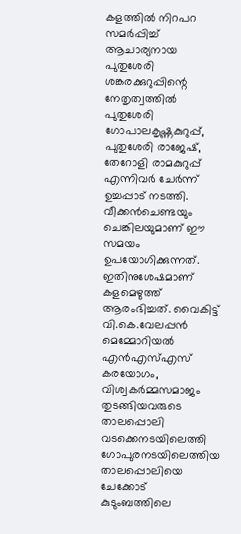കളത്തില്‍ നിറപറ സമര്‍പ്പിച്ച് ആചാര്യനായ പുതുശേരി ശങ്കരക്കുറുപ്പിന്റെ നേതൃത്വത്തില്‍ പുതുശേരി ഗോപാലകൃഷ്ണകുറുപ്പ്, പുതുശേരി രാജേഷ്, തേറോളി രാമകുറുപ്പ് എന്നിവര്‍ ചേര്‍ന്ന് ഉച്ചപ്പാട് നടത്തി. വീക്കന്‍ചെണ്ടയും ചെങ്കിലയുമാണ് ഈ സമയം ഉപയോഗിക്കുന്നത്. ഇതിനുശേഷമാണ് കളമെഴുത്ത് ആരംഭിച്ചത്. വൈകിട്ട് വി.കെ.വേലപ്പന്‍ മെമ്മോറിയല്‍ എന്‍എസ്എസ് കരയോഗം, വിശ്വകര്‍മ്മസമാജം തുടങ്ങിയവരുടെ താലപ്പൊലി വടക്കെനടയിലെത്തി ഗോപുരനടയിലെത്തിയ താലപ്പൊലിയെ ചേക്കോട് കുടുംബത്തിലെ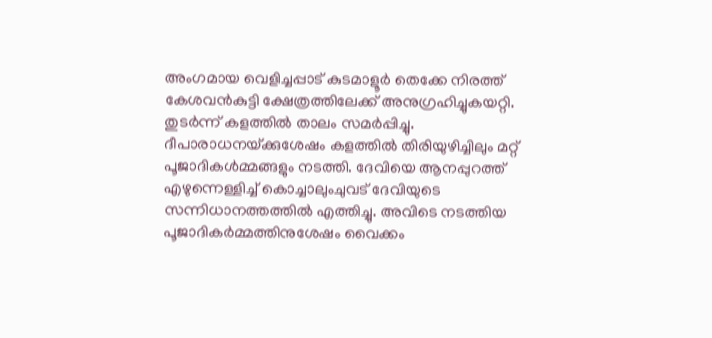അംഗമായ വെളിച്ചപ്പാട് കുടമാളൂര്‍ തെക്കേ നിരത്ത് കേശവന്‍കുട്ടി ക്ഷേത്രത്തിലേക്ക് അനുഗ്രഹിച്ചുകയറ്റി. തുടര്‍ന്ന് കളത്തില്‍ താലം സമര്‍പ്പിച്ചു. ദീപാരാധനയ്‌ക്കുശേഷം കളത്തില്‍ തിരിയുഴിച്ചിലും മറ്റ് പൂജാദികള്‍മ്മങ്ങളും നടത്തി. ദേവിയെ ആനപ്പുറത്ത് എഴുന്നെള്ളിച്ച് കൊച്ചാലുംചുവട് ദേവിയുടെ സന്നിധാനത്തത്തില്‍ എത്തിച്ചു. അവിടെ നടത്തിയ പൂജാദികര്‍മ്മത്തിനുശേഷം വൈക്കം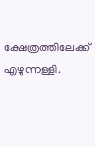ക്ഷേത്രത്തിലേക്ക് എഴുന്നള്ളി.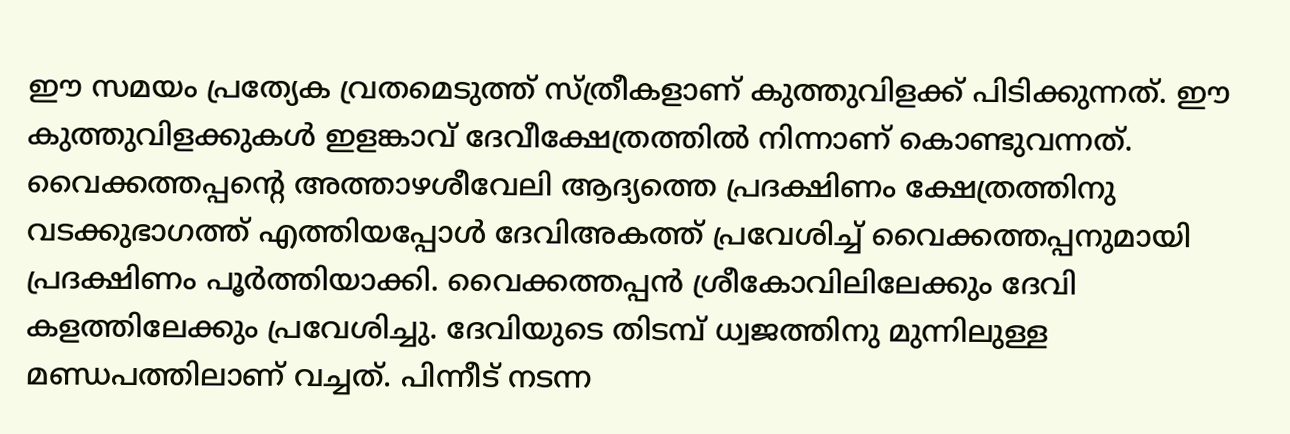ഈ സമയം പ്രത്യേക വ്രതമെടുത്ത് സ്ത്രീകളാണ് കുത്തുവിളക്ക് പിടിക്കുന്നത്. ഈ കുത്തുവിളക്കുകള്‍ ഇളങ്കാവ് ദേവീക്ഷേത്രത്തില്‍ നിന്നാണ് കൊണ്ടുവന്നത്. വൈക്കത്തപ്പന്റെ അത്താഴശീവേലി ആദ്യത്തെ പ്രദക്ഷിണം ക്ഷേത്രത്തിനു വടക്കുഭാഗത്ത് എത്തിയപ്പോള്‍ ദേവിഅകത്ത് പ്രവേശിച്ച് വൈക്കത്തപ്പനുമായി പ്രദക്ഷിണം പൂര്‍ത്തിയാക്കി. വൈക്കത്തപ്പന്‍ ശ്രീകോവിലിലേക്കും ദേവി കളത്തിലേക്കും പ്രവേശിച്ചു. ദേവിയുടെ തിടമ്പ് ധ്വജത്തിനു മുന്നിലുള്ള മണ്ഡപത്തിലാണ് വച്ചത്. പിന്നീട് നടന്ന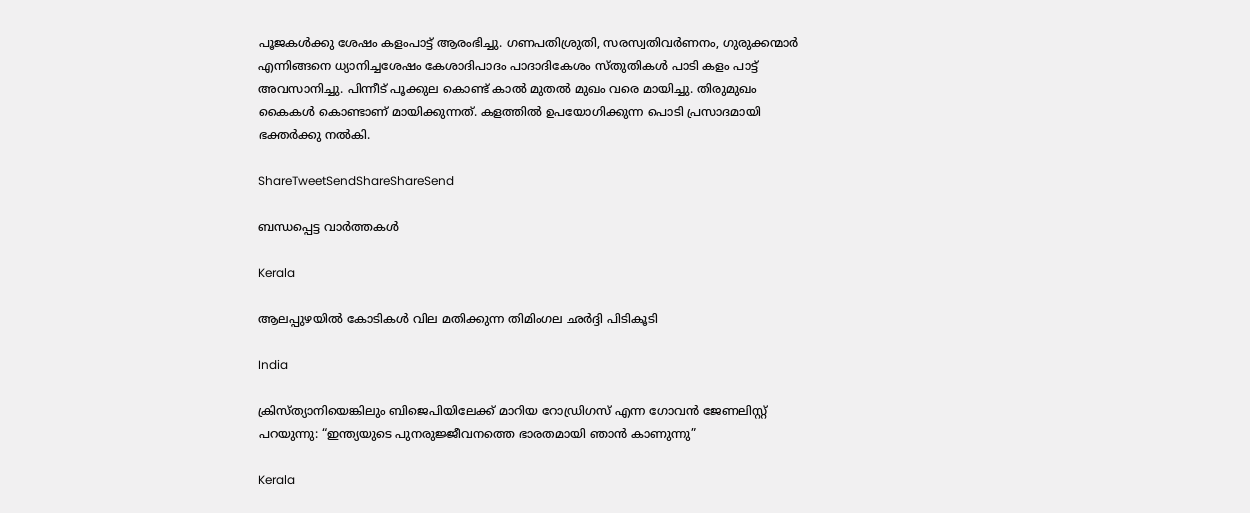പൂജകള്‍ക്കു ശേഷം കളംപാട്ട് ആരംഭിച്ചു. ഗണപതിശ്രുതി, സരസ്വതിവര്‍ണനം, ഗുരുക്കന്മാര്‍ എന്നിങ്ങനെ ധ്യാനിച്ചശേഷം കേശാദിപാദം പാദാദികേശം സ്തുതികള്‍ പാടി കളം പാട്ട് അവസാനിച്ചു. പിന്നീട് പൂക്കുല കൊണ്ട് കാല്‍ മുതല്‍ മുഖം വരെ മായിച്ചു. തിരുമുഖം കൈകള്‍ കൊണ്ടാണ് മായിക്കുന്നത്. കളത്തില്‍ ഉപയോഗിക്കുന്ന പൊടി പ്രസാദമായി ഭക്തര്‍ക്കു നല്‍കി.

ShareTweetSendShareShareSend

ബന്ധപ്പെട്ട വാര്‍ത്തകള്‍

Kerala

ആലപ്പുഴയില്‍ കോടികള്‍ വില മതിക്കുന്ന തിമിംഗല ഛര്‍ദ്ദി പിടികൂടി

India

ക്രിസ്ത്യാനിയെങ്കിലും ബിജെപിയിലേക്ക് മാറിയ റോഡ്രിഗസ് എന്ന ഗോവന്‍ ജേണലിസ്റ്റ് പറയുന്നു: “ഇന്ത്യയുടെ പുനരുജ്ജീവനത്തെ ഭാരതമായി ഞാൻ കാണുന്നു”

Kerala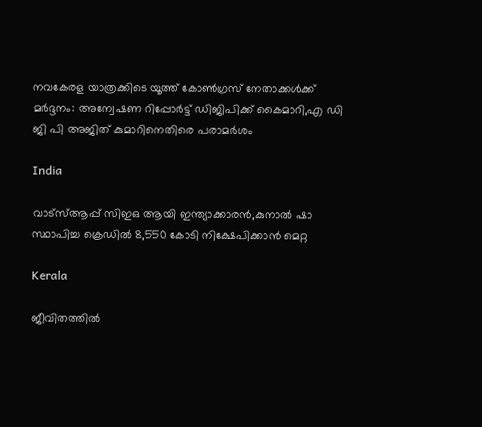നവകേരള യാത്രക്കിടെ യൂത്ത് കോണ്‍ഗ്രസ് നേതാക്കള്‍ക്ക് മര്‍ദ്ദനം: അന്വേഷണ റിപ്പോര്‍ട്ട് ഡിജിപിക്ക് കൈമാറി,എ ഡി ജി പി അജിത് കുമാറിനെതിരെ പരാമര്‍ശം

India

വാട്‌സ്ആപ്പ് സിഇഒ ആയി ഇന്ത്യാക്കാരന്‍,കുനാല്‍ ഷാ സ്ഥാപിച്ച ക്രെഡില്‍ 8,550 കോടി നിക്ഷേപിക്കാന്‍ മെറ്റ

Kerala

ജീവിതത്തില്‍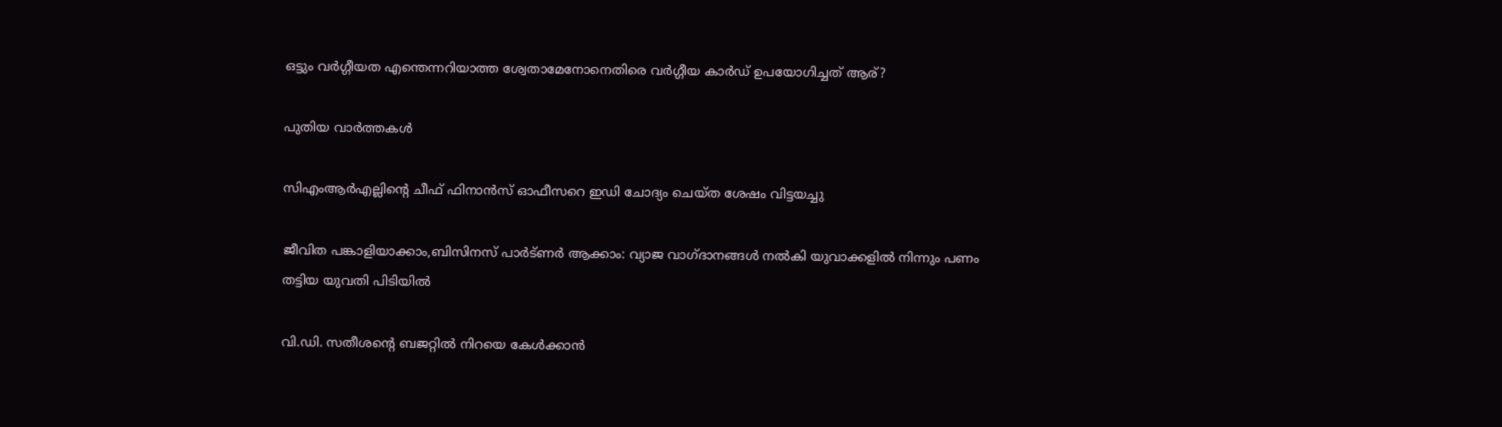ഒട്ടും വര്‍ഗ്ഗീയത എന്തെന്നറിയാത്ത ശ്വേതാമേനോനെതിരെ വര്‍ഗ്ഗീയ കാര്‍ഡ് ഉപയോഗിച്ചത് ആര്?

പുതിയ വാര്‍ത്തകള്‍

സിഎംആര്‍എല്ലിന്റെ ചീഫ് ഫിനാന്‍സ് ഓഫീസറെ ഇഡി ചോദ്യം ചെയ്ത ശേഷം വിട്ടയച്ചു

ജീവിത പങ്കാളിയാക്കാം,ബിസിനസ് പാര്‍ട്ണര്‍ ആക്കാം: വ്യാജ വാഗ്ദാനങ്ങള്‍ നല്‍കി യുവാക്കളില്‍ നിന്നും പണം തട്ടിയ യുവതി പിടിയില്‍

വി.ഡി. സതീശന്റെ ബജറ്റില്‍ നിറയെ കേൾക്കാൻ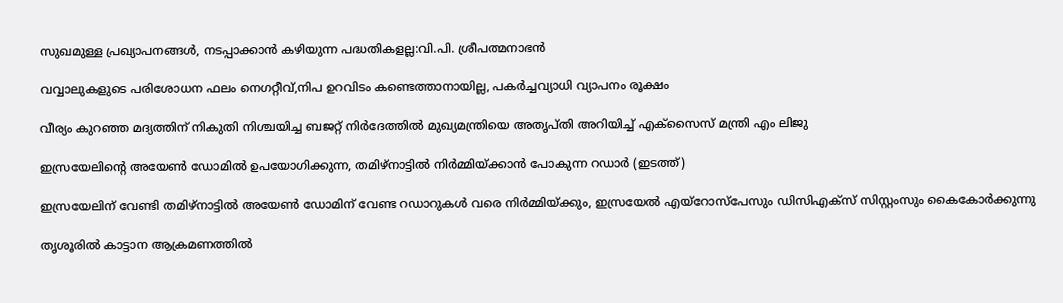സുഖമുള്ള പ്രഖ്യാപനങ്ങള്‍, നടപ്പാക്കാൻ കഴിയുന്ന പദ്ധതികളല്ല:വി.പി. ശ്രീപത്മനാഭന്‍

വവ്വാലുകളുടെ പരിശോധന ഫലം നെഗറ്റീവ്,നിപ ഉറവിടം കണ്ടെത്താനായില്ല, പകര്‍ച്ചവ്യാധി വ്യാപനം രൂക്ഷം

വീര്യം കുറഞ്ഞ മദ്യത്തിന് നികുതി നിശ്ചയിച്ച ബജറ്റ് നിര്‍ദേത്തില്‍ മുഖ്യമന്ത്രിയെ അതൃപ്തി അറിയിച്ച് എക്‌സൈസ് മന്ത്രി എം ലിജു

ഇസ്രയേലിന്‍റെ അയേണ്‍ ഡോമില്‍ ഉപയോഗിക്കുന്ന, തമിഴ്നാട്ടില്‍ നിര്‍മ്മിയ്ക്കാന്‍ പോകുന്ന റഡാര്‍ (ഇടത്ത്)

ഇസ്രയേലിന് വേണ്ടി തമിഴ്നാട്ടില്‍ അയേണ്‍ ഡോമിന് വേണ്ട റഡാറുകള്‍ വരെ നിര്‍മ്മിയ്‌ക്കും, ഇസ്രയേല്‍ എയ്റോസ്പേസും ഡിസിഎക്സ് സിസ്റ്റംസും കൈകോര്‍ക്കുന്നു

തൃശൂരില്‍ കാട്ടാന ആക്രമണത്തില്‍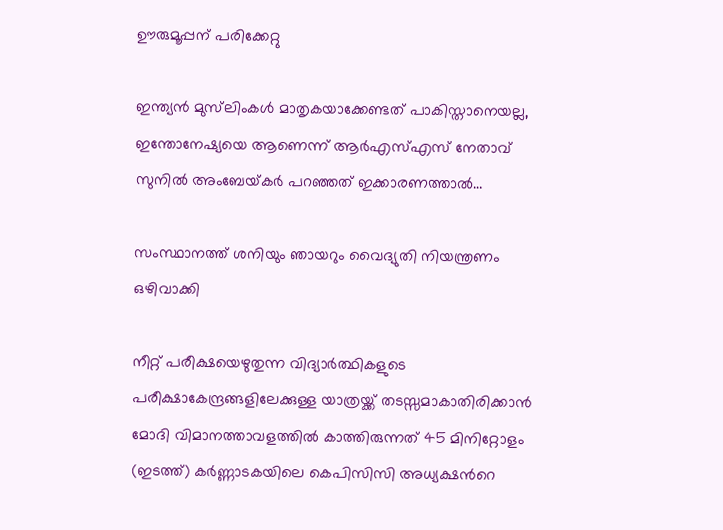ഊരുമൂപ്പന് പരിക്കേറ്റു

ഇന്ത്യൻ മുസ്‌ലിംകള്‍ മാതൃകയാക്കേണ്ടത് പാകിസ്താനെയല്ല, ഇന്തോനേഷ്യയെ ആണെന്ന് ആര്‍എസ്‌എസ് നേതാവ് സുനില്‍ അംബേയ്‌കര്‍ പറഞ്ഞത് ഇക്കാരണത്താല്‍…

സംസ്ഥാനത്ത് ശനിയും ഞായറും വൈദ്യുതി നിയന്ത്രണം ഒഴിവാക്കി

നീറ്റ് പരീക്ഷയെഴുതുന്ന വിദ്യാര്‍ത്ഥികളുടെ പരീക്ഷാകേന്ദ്രങ്ങളിലേക്കുള്ള യാത്രയ്ക്ക് തടസ്സമാകാതിരിക്കാന്‍ മോദി വിമാനത്താവളത്തില്‍ കാത്തിരുന്നത് 45 മിനിറ്റോളം (ഇടത്ത്) കര്‍ണ്ണാടകയിലെ കെപിസിസി അധ്യക്ഷന്‍റെ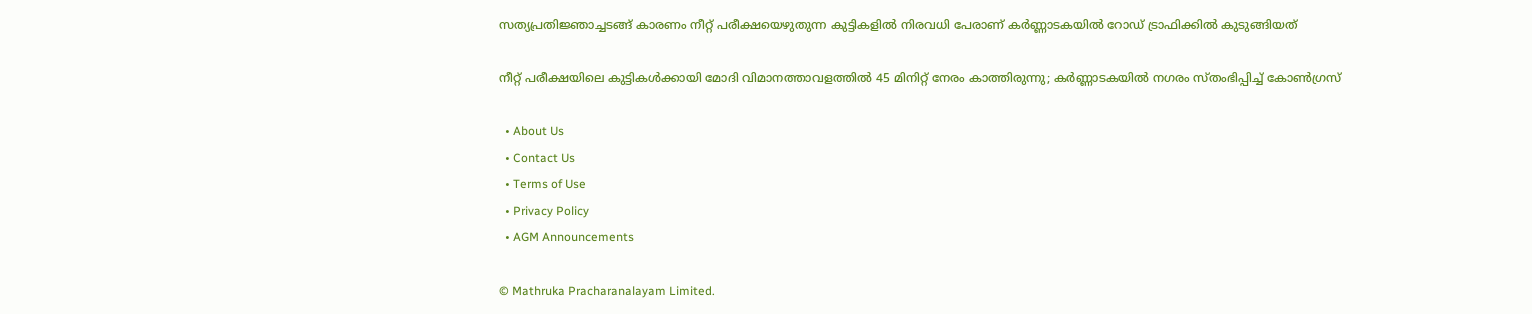സത്യപ്രതിജ്ഞാച്ചടങ്ങ് കാരണം നീറ്റ് പരീക്ഷയെഴുതുന്ന കുട്ടികളില്‍ നിരവധി പേരാണ് കര്‍ണ്ണാടകയില്‍ റോഡ് ട്രാഫിക്കില്‍ കുടുങ്ങിയത്

നീറ്റ് പരീക്ഷയിലെ കുട്ടികള്‍ക്കായി മോദി വിമാനത്താവളത്തില്‍ 45 മിനിറ്റ് നേരം കാത്തിരുന്നു; കര്‍ണ്ണാടകയില്‍ നഗരം സ്തംഭിപ്പിച്ച് കോണ്‍ഗ്രസ്

  • About Us
  • Contact Us
  • Terms of Use
  • Privacy Policy
  • AGM Announcements

© Mathruka Pracharanalayam Limited.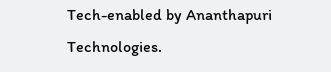Tech-enabled by Ananthapuri Technologies.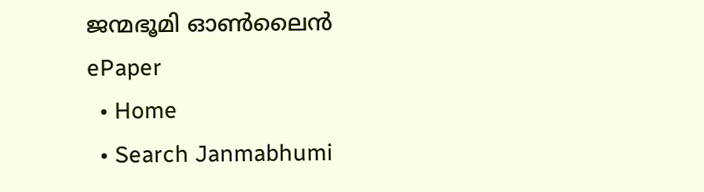ജന്മഭൂമി ഓണ്‍ലൈന്‍
ePaper
  • Home
  • Search Janmabhumi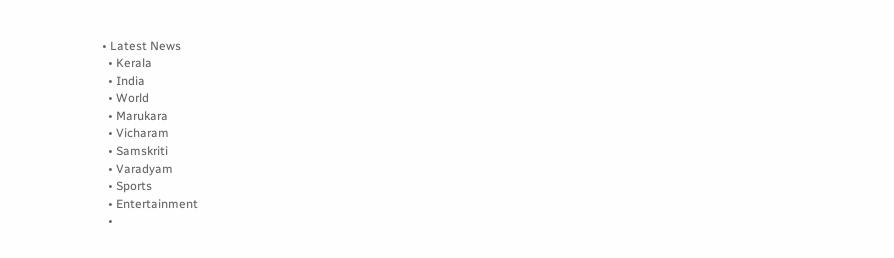• Latest News
  • Kerala
  • India
  • World
  • Marukara
  • Vicharam
  • Samskriti
  • Varadyam
  • Sports
  • Entertainment
  •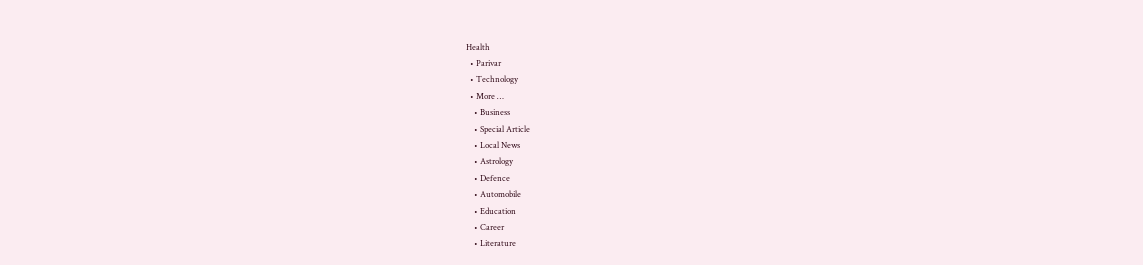Health
  • Parivar
  • Technology
  • More …
    • Business
    • Special Article
    • Local News
    • Astrology
    • Defence
    • Automobile
    • Education
    • Career
    • Literature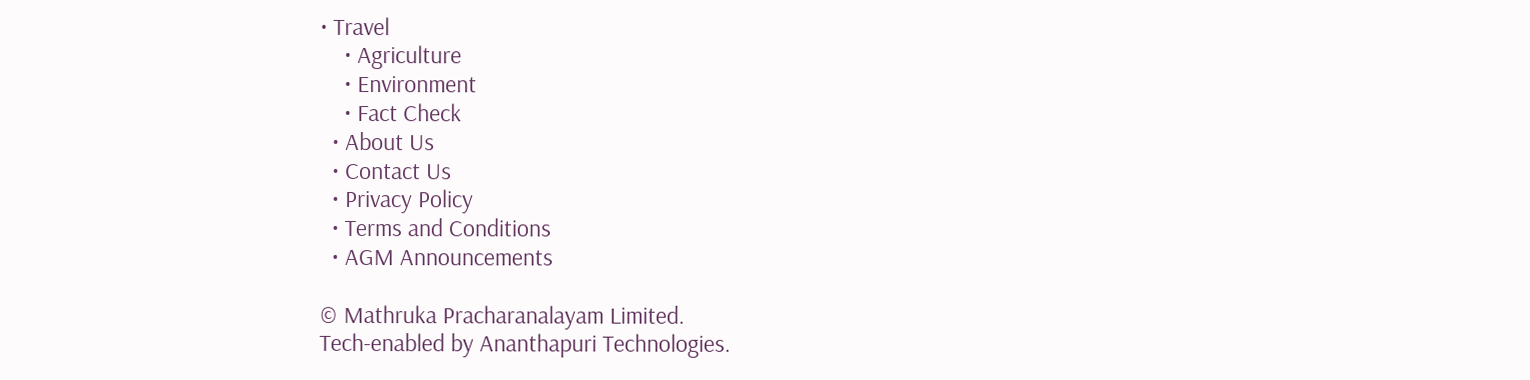• Travel
    • Agriculture
    • Environment
    • Fact Check
  • About Us
  • Contact Us
  • Privacy Policy
  • Terms and Conditions
  • AGM Announcements

© Mathruka Pracharanalayam Limited.
Tech-enabled by Ananthapuri Technologies.